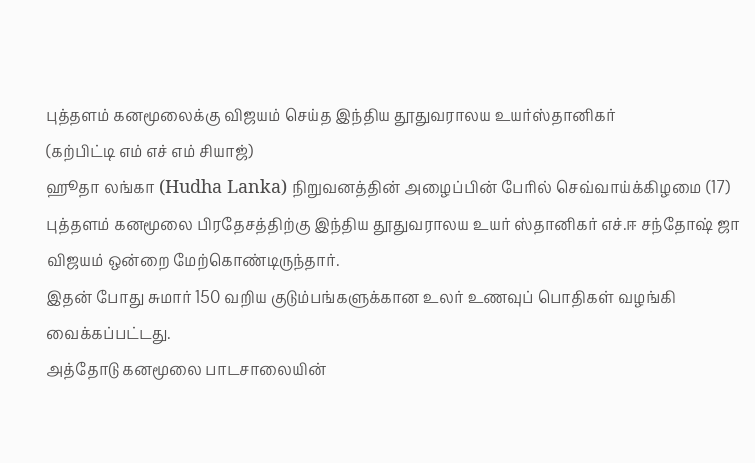புத்தளம் கனமூலைக்கு விஜயம் செய்த இந்திய தூதுவராலய உயர்ஸ்தானிகர்
(கற்பிட்டி எம் எச் எம் சியாஜ்)
ஹூதா லங்கா (Hudha Lanka) நிறுவனத்தின் அழைப்பின் பேரில் செவ்வாய்க்கிழமை (17) புத்தளம் கனமூலை பிரதேசத்திற்கு இந்திய தூதுவராலய உயர் ஸ்தானிகர் எச்.ஈ சந்தோஷ் ஜா விஜயம் ஒன்றை மேற்கொண்டிருந்தார்.
இதன் போது சுமார் 150 வறிய குடும்பங்களுக்கான உலர் உணவுப் பொதிகள் வழங்கி வைக்கப்பட்டது.
அத்தோடு கனமூலை பாடசாலையின்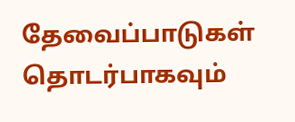தேவைப்பாடுகள் தொடர்பாகவும்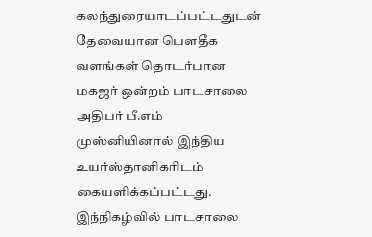கலந்துரையாடப்பட்டதுடன் தேவையான பௌதீக வளங்கள் தொடர்பான மகஜர் ஒன்றம் பாடசாலை அதிபர் பீ.எம் முஸ்னியினால் இந்திய உயர்ஸ்தானிகரிடம் கையளிக்கப்பட்டது.
இந்நிகழ்வில் பாடசாலை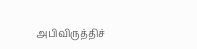அபிவிருத்திச்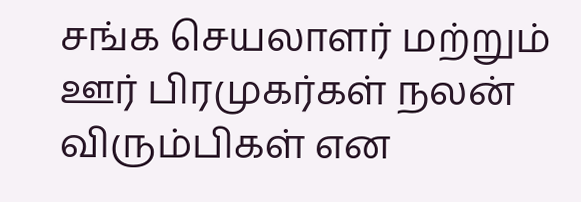சங்க செயலாளர் மற்றும் ஊர் பிரமுகர்கள் நலன் விரும்பிகள் என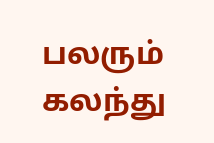பலரும் கலந்து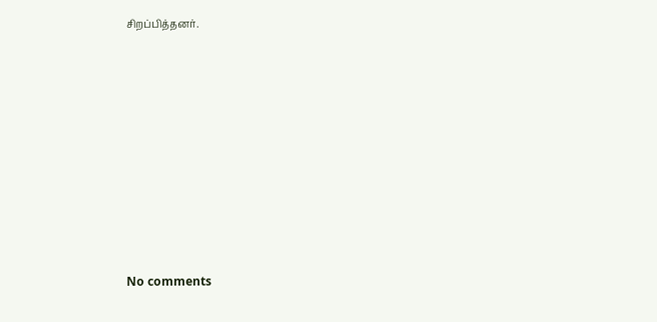சிறப்பித்தனர்.









No comments